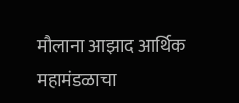मौलाना आझाद आर्थिक महामंडळाचा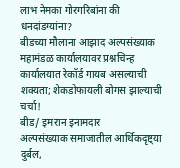लाभ नेमका गोरगरिबांना की धनदांडग्यांना?
बीडच्या मौलाना आझाद अल्पसंख्याक महामंडळ कार्यालयावर प्रश्नचिन्ह
कार्यालयात रेकॉर्ड गायब असल्याची शक्यता; शेकडोफायली बोगस झाल्याची चर्चा!
बीड/ इमरान इनामदार
अल्पसंख्याक समाजातील आर्थिकदृष्ट्या दुर्बल,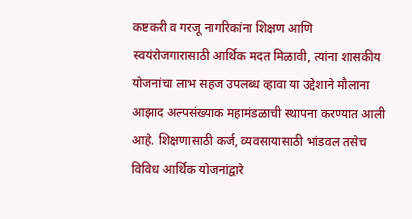कष्टकरी व गरजू नागरिकांना शिक्षण आणि स्वयंरोजगारासाठी आर्थिक मदत मिळावी, त्यांना शासकीय योजनांचा लाभ सहज उपलब्ध व्हावा या उद्देशाने मौलाना आझाद अल्पसंख्याक महामंडळाची स्थापना करण्यात आली आहे. शिक्षणासाठी कर्ज, व्यवसायासाठी भांडवल तसेच विविध आर्थिक योजनांद्वारे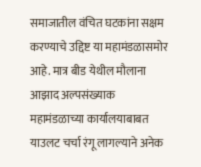समाजातील वंचित घटकांना सक्षम करण्याचे उद्दिष्ट या महामंडळासमोर आहे. मात्र बीड येथील मौलाना आझाद अल्पसंख्याक महामंडळाच्या कार्यालयाबाबत याउलट चर्चा रंगू लागल्याने अनेक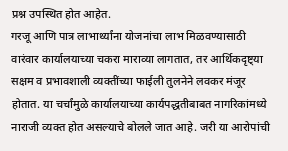प्रश्न उपस्थित होत आहेत.
गरजू आणि पात्र लाभार्थ्यांना योजनांचा लाभ मिळवण्यासाठी वारंवार कार्यालयाच्या चकरा माराव्या लागतात, तर आर्थिकदृष्ट्या सक्षम व प्रभावशाली व्यक्तींच्या फाईली तुलनेने लवकर मंजूर होतात. या चर्चांमुळे कार्यालयाच्या कार्यपद्धतीबाबत नागरिकांमध्ये नाराजी व्यक्त होत असल्याचे बोलले जात आहे. जरी या आरोपांची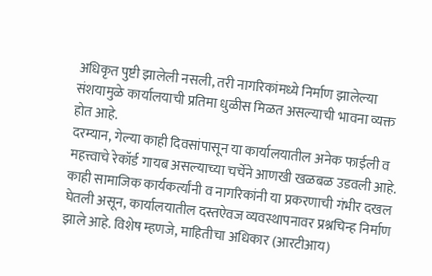अधिकृत पुष्टी झालेली नसली, तरी नागरिकांमध्ये निर्माण झालेल्या संशयामुळे कार्यालयाची प्रतिमा धुळीस मिळत असल्याची भावना व्यक्त होत आहे.
दरम्यान, गेल्या काही दिवसांपासून या कार्यालयातील अनेक फाईली व महत्त्वाचे रेकॉर्ड गायब असल्याच्या चर्चेने आणखी खळबळ उडवली आहे. काही सामाजिक कार्यकर्त्यांनी व नागरिकांनी या प्रकरणाची गंभीर दखल घेतली असून, कार्यालयातील दस्तऐवज व्यवस्थापनावर प्रश्नचिन्ह निर्माण झाले आहे. विशेष म्हणजे, माहितीचा अधिकार (आरटीआय)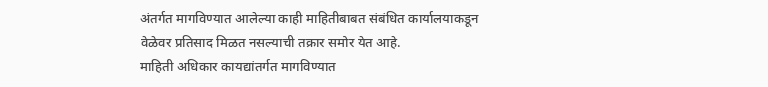अंतर्गत मागविण्यात आलेल्या काही माहितीबाबत संबंधित कार्यालयाकडून वेळेवर प्रतिसाद मिळत नसल्याची तक्रार समोर येत आहे.
माहिती अधिकार कायद्यांतर्गत मागविण्यात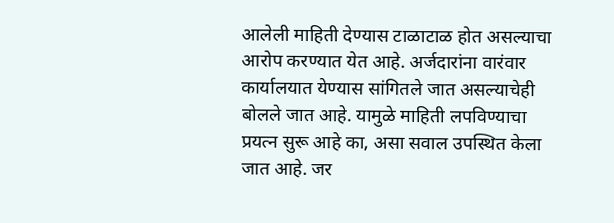आलेली माहिती देण्यास टाळाटाळ होत असल्याचा आरोप करण्यात येत आहे. अर्जदारांना वारंवार कार्यालयात येण्यास सांगितले जात असल्याचेही बोलले जात आहे. यामुळे माहिती लपविण्याचा प्रयत्न सुरू आहे का, असा सवाल उपस्थित केला जात आहे. जर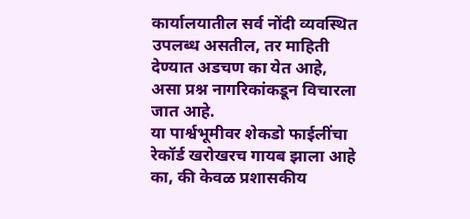कार्यालयातील सर्व नोंदी व्यवस्थित उपलब्ध असतील, तर माहिती देण्यात अडचण का येत आहे, असा प्रश्न नागरिकांकडून विचारला जात आहे.
या पार्श्वभूमीवर शेकडो फाईलींचा रेकॉर्ड खरोखरच गायब झाला आहे का, की केवळ प्रशासकीय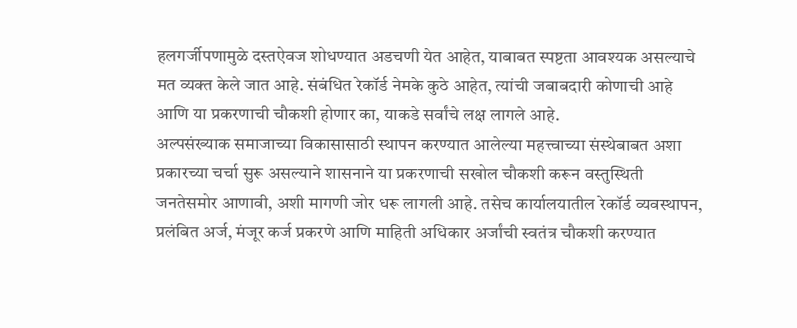हलगर्जीपणामुळे दस्तऐवज शोधण्यात अडचणी येत आहेत, याबाबत स्पष्टता आवश्यक असल्याचे मत व्यक्त केले जात आहे. संबंधित रेकॉर्ड नेमके कुठे आहेत, त्यांची जबाबदारी कोणाची आहे आणि या प्रकरणाची चौकशी होणार का, याकडे सर्वांचे लक्ष लागले आहे.
अल्पसंख्याक समाजाच्या विकासासाठी स्थापन करण्यात आलेल्या महत्त्वाच्या संस्थेबाबत अशा प्रकारच्या चर्चा सुरू असल्याने शासनाने या प्रकरणाची सखोल चौकशी करून वस्तुस्थिती जनतेसमोर आणावी, अशी मागणी जोर धरू लागली आहे. तसेच कार्यालयातील रेकॉर्ड व्यवस्थापन, प्रलंबित अर्ज, मंजूर कर्ज प्रकरणे आणि माहिती अधिकार अर्जांची स्वतंत्र चौकशी करण्यात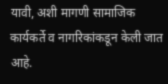यावी, अशी मागणी सामाजिक कार्यकर्ते व नागरिकांकडून केली जात आहे.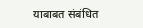याबाबत संबंधित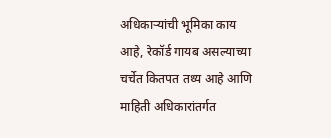अधिकाऱ्यांची भूमिका काय आहे, रेकॉर्ड गायब असल्याच्या चर्चेत कितपत तथ्य आहे आणि माहिती अधिकारांतर्गत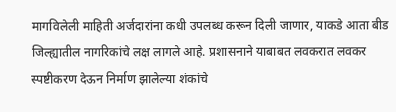मागविलेली माहिती अर्जदारांना कधी उपलब्ध करून दिली जाणार, याकडे आता बीड जिल्ह्यातील नागरिकांचे लक्ष लागले आहे. प्रशासनाने याबाबत लवकरात लवकर स्पष्टीकरण देऊन निर्माण झालेल्या शंकांचे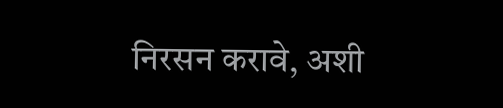निरसन करावे, अशी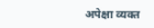अपेक्षा व्यक्त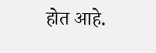होत आहे.